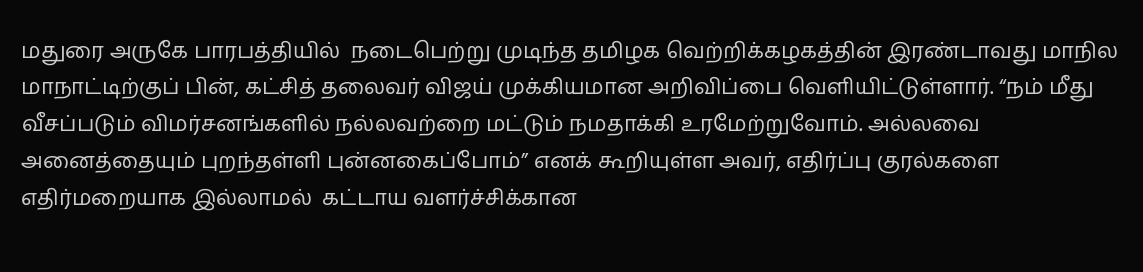மதுரை அருகே பாரபத்தியில்  நடைபெற்று முடிந்த தமிழக வெற்றிக்கழகத்தின் இரண்டாவது மாநில மாநாட்டிற்குப் பின், கட்சித் தலைவர் விஜய் முக்கியமான அறிவிப்பை வெளியிட்டுள்ளார். “நம் மீது வீசப்படும் விமர்சனங்களில் நல்லவற்றை மட்டும் நமதாக்கி உரமேற்றுவோம். அல்லவை அனைத்தையும் புறந்தள்ளி புன்னகைப்போம்” எனக் கூறியுள்ள அவர், எதிர்ப்பு குரல்களை எதிர்மறையாக இல்லாமல்  கட்டாய வளர்ச்சிக்கான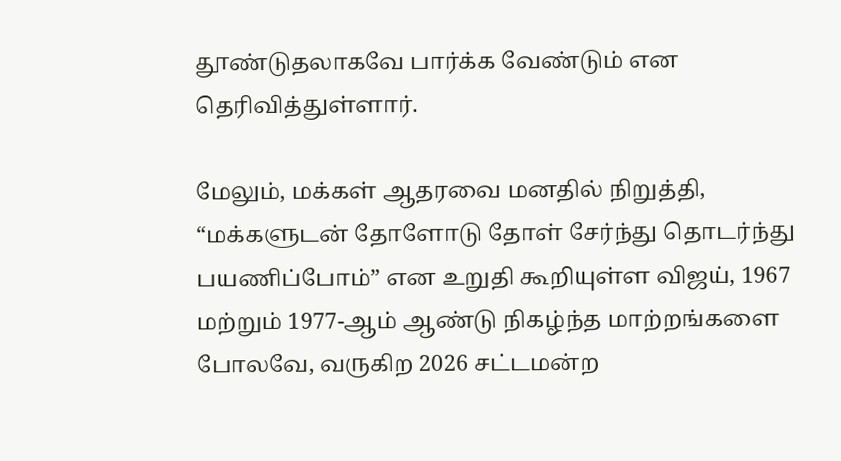தூண்டுதலாகவே பார்க்க வேண்டும் என தெரிவித்துள்ளார்.

மேலும், மக்கள் ஆதரவை மனதில் நிறுத்தி, “மக்களுடன் தோளோடு தோள் சேர்ந்து தொடர்ந்து பயணிப்போம்” என உறுதி கூறியுள்ள விஜய், 1967 மற்றும் 1977-ஆம் ஆண்டு நிகழ்ந்த மாற்றங்களை போலவே, வருகிற 2026 சட்டமன்ற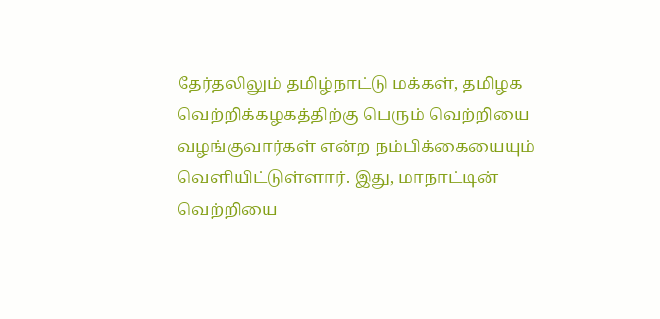தேர்தலிலும் தமிழ்நாட்டு மக்கள், தமிழக வெற்றிக்கழகத்திற்கு பெரும் வெற்றியை வழங்குவார்கள் என்ற நம்பிக்கையையும் வெளியிட்டுள்ளார். இது, மாநாட்டின் வெற்றியை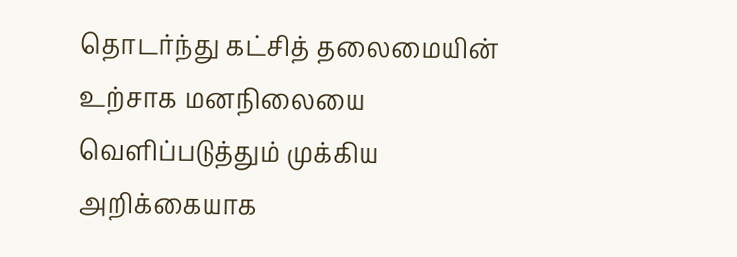தொடர்ந்து கட்சித் தலைமையின் உற்சாக மனநிலையை வெளிப்படுத்தும் முக்கிய அறிக்கையாக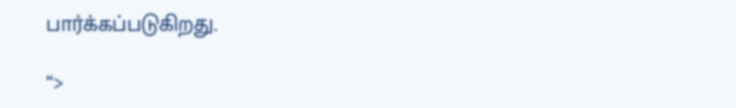பார்க்கப்படுகிறது.

“>